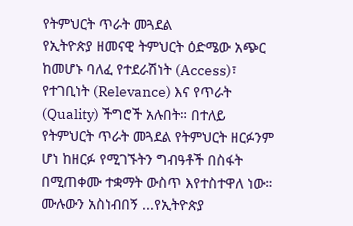የትምህርት ጥራት መጓደል
የኢትዮጵያ ዘመናዊ ትምህርት ዕድሜው አጭር ከመሆኑ ባለፈ የተደራሽነት (Access)፣ የተገቢነት (Relevance) እና የጥራት (Quality) ችግሮች አሉበት። በተለይ የትምህርት ጥራት መጓደል የትምህርት ዘርፉንም ሆነ ከዘርፉ የሚገኙትን ግብዓቶች በስፋት በሚጠቀሙ ተቋማት ውስጥ እየተስተዋለ ነው።
ሙሉውን አስነብበኝ ...የኢትዮጵያ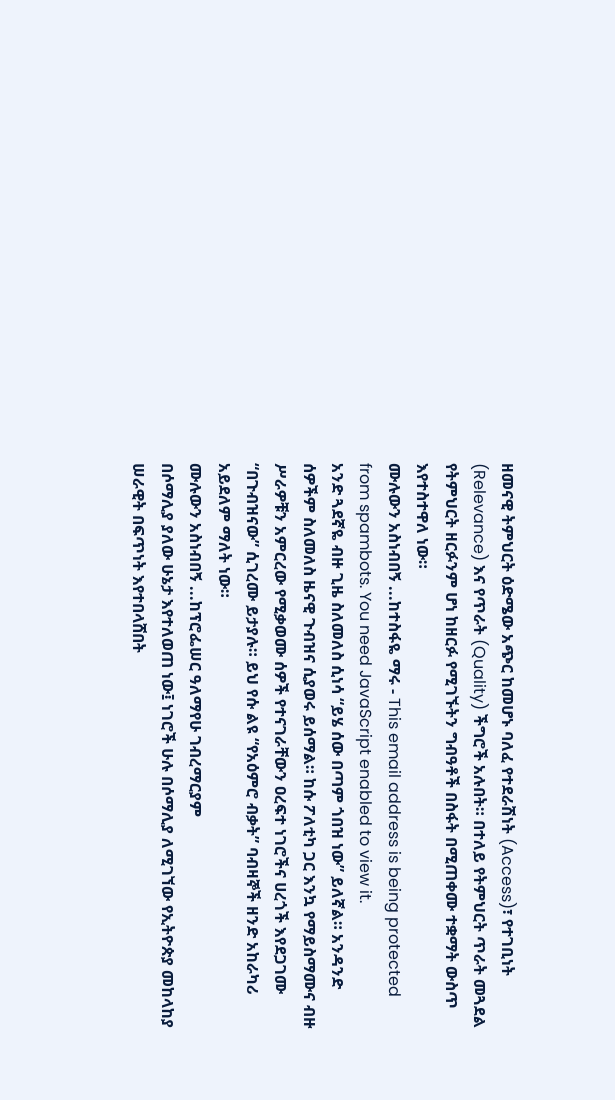ዘመናዊ ትምህርት ዕድሜው አጭር ከመሆኑ ባለፈ የተደራሽነት (Access)፣ የተገቢነት (Relevance) እና የጥራት (Quality) ችግሮች አሉበት። በተለይ የትምህርት ጥራት መጓደል የትምህርት ዘርፉንም ሆነ ከዘርፉ የሚገኙትን ግብዓቶች በስፋት በሚጠቀሙ ተቋማት ውስጥ እየተስተዋለ ነው።
ሙሉውን አስነብበኝ ...ከተስፋዬ ማሩ - This email address is being protected from spambots. You need JavaScript enabled to view it.
አንድ ጓደኛዬ ብዙ ጊዜ ስለመለስ ሲነሳ “ይሄ ሰው በጣም ጎበዝ ነው” ይለኛል። አንዳንድ ሰዎችም ስለመለስ ዜናዊ ጉብዝና ሲያወሩ ይሰማል። ከሱ ፖለቲካ ጋር እንኳ የማይስማሙና ብዙ ሥራዎቹን አምርረው የሚቃወሙ ሰዎች የተናገራቸውን ዐረፍተ ነገሮችና ሀረጎች እየደጋገሙ “በጉብዝናው” ሲገረሙ ይታያሉ። ይህ የሱ ልዩ “የአዕምሮ ብቃት” ባብዛኞች ዘንድ አከራካሪ አይደለም ማለት ነው።
ሙሉውን አስነብበኝ ...ከፕሮፌሠር ዓለማየሁ ገብረማርያም
በሶማሊያ ያለው ሁኔታ እየተለወጠ ነው፤ ነገሮች ሁሉ በሶማሊያ ለሚገኘው የኢትዮጵያ መከላከያ ሠራዊት በፍጥነት እየተበላሸበት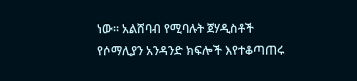ነው። አልሸባብ የሚባሉት ጀሃዲስቶች የሶማሊያን አንዳንድ ክፍሎች እየተቆጣጠሩ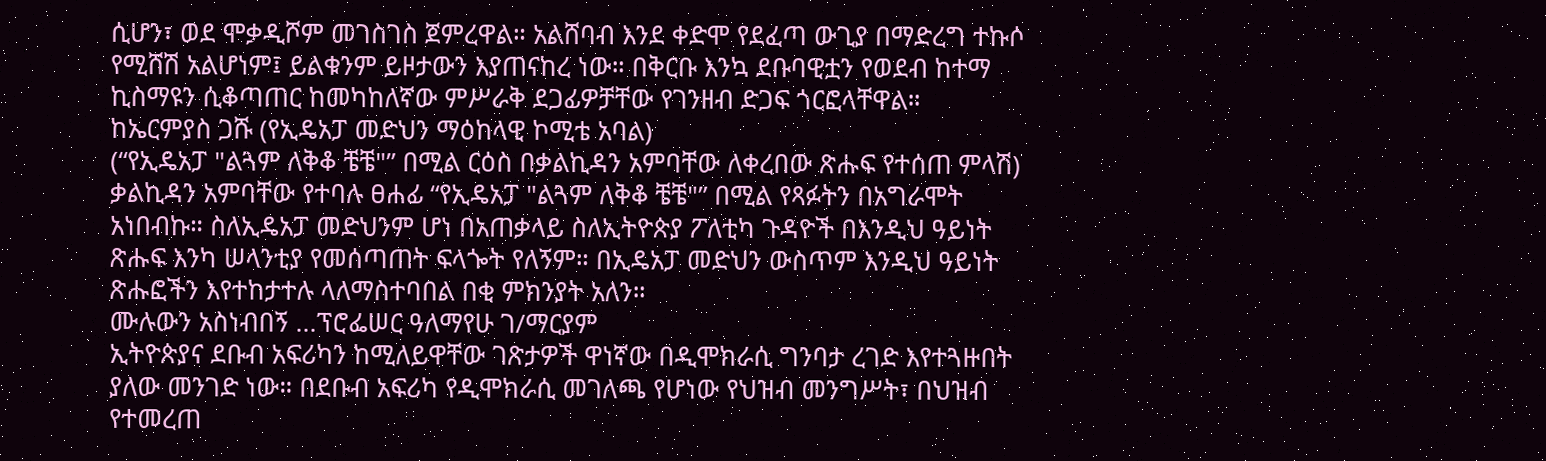ሲሆን፣ ወደ ሞቃዲሾም መገስገስ ጀምረዋል። አልሸባብ እንደ ቀድሞ የደፈጣ ውጊያ በማድረግ ተኩሶ የሚሸሽ አልሆነም፤ ይልቁንም ይዞታውን እያጠናከረ ነው። በቅርቡ እንኳ ደቡባዊቷን የወደብ ከተማ ኪስማዩን ሲቆጣጠር ከመካከለኛው ምሥራቅ ደጋፊዎቻቸው የገንዘብ ድጋፍ ጎርፎላቸዋል።
ከኤርምያስ ጋሹ (የኢዴአፓ መድህን ማዕከላዊ ኮሚቴ አባል)
(“የኢዴአፓ "ልጓም ለቅቆ ቼቼ"” በሚል ርዕስ በቃልኪዳን አምባቸው ለቀረበው ጽሑፍ የተሰጠ ምላሽ)
ቃልኪዳን አምባቸው የተባሉ ፀሐፊ “የኢዴአፓ "ልጓም ለቅቆ ቼቼ"” በሚል የጻፉትን በአግራሞት አነበብኩ። ስለኢዴአፓ መድህንም ሆነ በአጠቃላይ ስለኢትዮጵያ ፖለቲካ ጉዳዮች በእንዲህ ዓይነት ጽሑፍ እንካ ሠላንቲያ የመሰጣጠት ፍላጐት የለኝም። በኢዴአፓ መድህን ውስጥም እንዲህ ዓይነት ጽሑፎችን እየተከታተሉ ላለማስተባበል በቂ ምክንያት አለን።
ሙሉውን አስነብበኝ ...ፕሮፌሠር ዓለማየሁ ገ/ማርያም
ኢትዮጵያና ደቡብ አፍሪካን ከሚለይዋቸው ገጽታዎች ዋነኛው በዲሞክራሲ ግንባታ ረገድ እየተጓዙበት ያለው መንገድ ነው። በደቡብ አፍሪካ የዲሞክራሲ መገለጫ የሆነው የህዝብ መንግሥት፣ በህዝብ የተመረጠ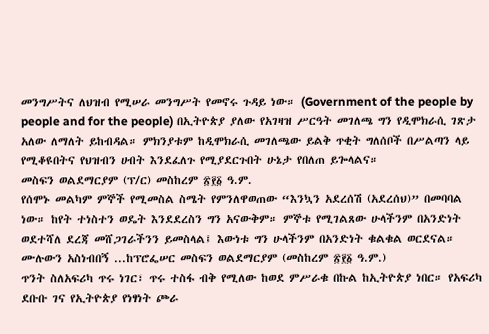መንግሥትና ለህዝብ የሚሠራ መንግሥት የመኖሩ ጉዳይ ነው። (Government of the people by people and for the people) በኢትዮጵያ ያለው የአገዛዝ ሥርዓት መገለጫ ግን የዲሞክራሲ ገጽታ አለው ለማለት ይከብዳል። ምክንያቱም ከዲሞክራሲ መገለጫው ይልቅ ጥቂት ግለሰቦች በሥልጣን ላይ የሚቆዩበትና የህዝብን ሀብት እንደፈለጉ የሚያደርጉበት ሁኔታ የበለጠ ይጐላልና።
መስፍን ወልደማርያም (ፕ/ር) መስከረም ፳፻፩ ዓ.ም.
የሰሞኑ መልካም ምኞች የሚመስል ስሜት የምንለዋወጠው “እንኳን አደረሰሽ (አደረሰህ)” በመባባል ነው። ከየት ተነስተን ወዴት እንደደረስን ግን አናውቅም። ምኞቱ የሚገልጸው ሁላችንም በአንድነት ወደተሻለ ደረጃ መሸጋገራችንን ይመስላል፤ እውነቱ ግን ሁላችንም በአንድነት ቁልቁል ወርደናል።
ሙሉውን አስነብበኝ ...ከፕሮፌሠር መስፍን ወልደማርያም (መስከረም ፳፻፩ ዓ.ም.)
ጥንት ስለአፍሪካ ጥሩ ነገር፣ ጥሩ ተስፋ ብቅ የሚለው ከወደ ምሥራቁ በኩል ከኢትዮጵያ ነበር። የአፍሪካ ደቡቡ ገና የኢትዮጵያ የነፃነት ጮራ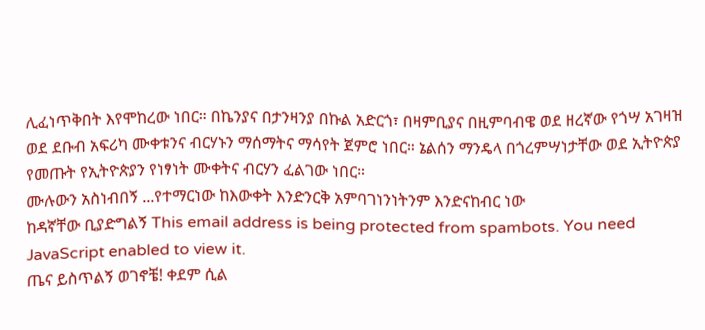ሊፈነጥቅበት እየሞከረው ነበር። በኬንያና በታንዛንያ በኩል አድርጎ፣ በዛምቢያና በዚምባብዌ ወደ ዘረኛው የጎሣ አገዛዝ ወደ ደቡብ አፍሪካ ሙቀቱንና ብርሃኑን ማሰማትና ማሳየት ጀምሮ ነበር። ኔልሰን ማንዴላ በጎረምሣነታቸው ወደ ኢትዮጵያ የመጡት የኢትዮጵያን የነፃነት ሙቀትና ብርሃን ፈልገው ነበር።
ሙሉውን አስነብበኝ ...የተማርነው ከእውቀት እንድንርቅ አምባገነንነትንም እንድናከብር ነው
ከዳኛቸው ቢያድግልኝ This email address is being protected from spambots. You need JavaScript enabled to view it.
ጤና ይስጥልኝ ወገኖቼ! ቀደም ሲል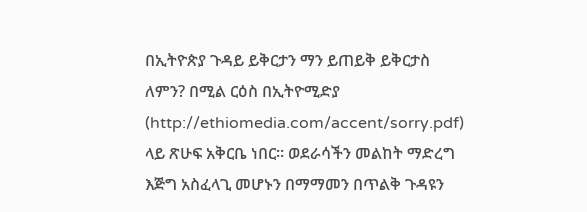በኢትዮጵያ ጉዳይ ይቅርታን ማን ይጠይቅ ይቅርታስ ለምን? በሚል ርዕስ በኢትዮሚድያ (http://ethiomedia.com/accent/sorry.pdf) ላይ ጽሁፍ አቅርቤ ነበር። ወደራሳችን መልከት ማድረግ እጅግ አስፈላጊ መሆኑን በማማመን በጥልቅ ጉዳዩን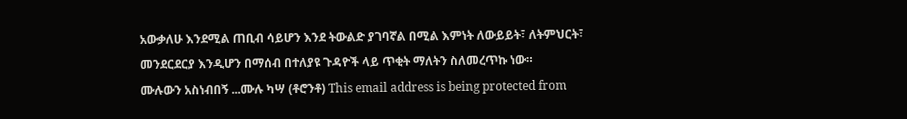አውቃለሁ እንደሚል ጠቢብ ሳይሆን እንደ ትውልድ ያገባኛል በሚል እምነት ለውይይት፣ ለትምህርት፣ መንደርደርያ እንዲሆን በማሰብ በተለያዩ ጉዳዮች ላይ ጥቂት ማለትን ስለመረጥኩ ነው።
ሙሉውን አስነብበኝ ...ሙሉ ካሣ (ቶሮንቶ) This email address is being protected from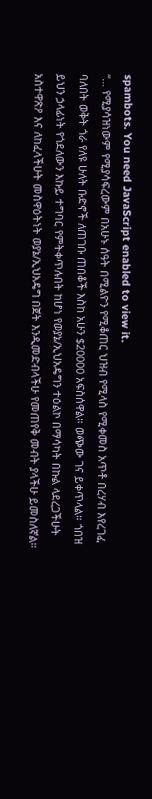spambots. You need JavaScript enabled to view it.
“… የሚያሳዝነውም የሚያሳፍረውም በአሁኑ ሰዓት በሚልዮን የሚቆጠር ህዝብ የሚላስ የሚቀመስ አጥቶ በረሃብ እየረገፈ ባለበት ወቅት ጎራ የለዩ ሁለት ቡድኖች ለጠገቡ ጠበቆች እስከ አሁን $20000 አፍስሰዋል። ወጭው ገና ይቀጥላል። ጎበዝ ይህን ኃላፊነት የጎደለውን እኩይ ተግባር የምትቀጥሉበት ከሆነ የወያኔ/ኢህአዴግን ተዕልኮ በማሳካት በኩል ላደረጋችሁት አስተዋጽዖ እና ለከፈላችሁት መስዋዕትነት ወያኔ/ኢህአዴግ በጀት እንዲመድብላችሁ የመጠየቅ መብት ያላችሁ ይመስለኛል።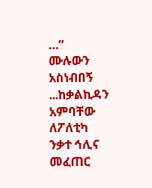…”
ሙሉውን አስነብበኝ ...ከቃልኪዳን አምባቸው
ለፖለቲካ ንቃተ ኅሊና መፈጠር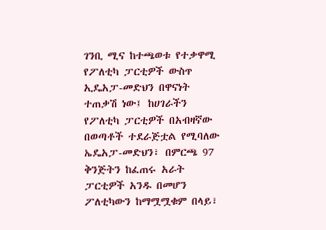ገንቢ ሚና ከተጫወቱ የተቃዋሚ የፖለቲካ ፓርቲዎች ውስጥ ኢዴአፓ-መድህን በዋናነት ተጠቃሽ ነው፤ ከሀገራችን የፖለቲካ ፓርቲዎች በአብዛኛው በወጣቶች ተደራጅቷል የሚባለው ኤዴአፓ-መድህን፣ በምርጫ 97 ቅንጅትን ከፈጠሩ አራት ፓርቲዎች አንዱ በመሆን ፖለቲካውን ከማሟሟቁም በላይ፣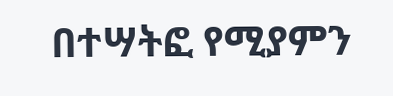በተሣትፎ የሚያምን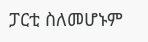ፓርቲ ስለመሆኑም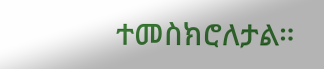ተመስክሮለታል።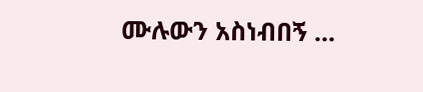ሙሉውን አስነብበኝ ...